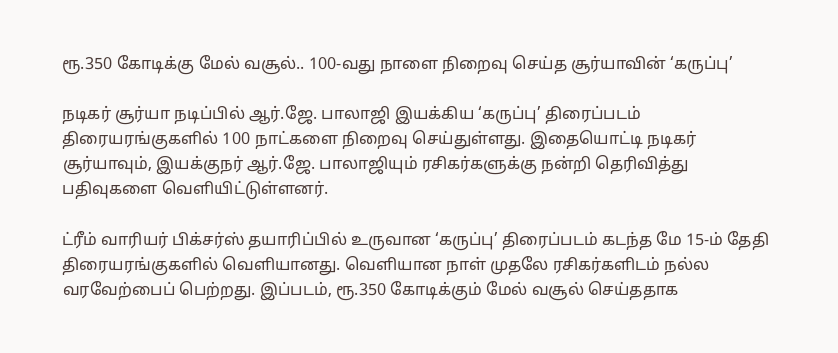ரூ.350 கோடிக்கு மேல் வசூல்.. 100-வது நாளை நிறைவு செய்த சூர்யாவின் ‘கருப்பு’

நடிகர் சூர்யா நடிப்பில் ஆர்.ஜே. பாலாஜி இயக்கிய ‘கருப்பு’ திரைப்படம் திரையரங்குகளில் 100 நாட்களை நிறைவு செய்துள்ளது. இதையொட்டி நடிகர் சூர்யாவும், இயக்குநர் ஆர்.ஜே. பாலாஜியும் ரசிகர்களுக்கு நன்றி தெரிவித்து பதிவுகளை வெளியிட்டுள்ளனர்.

ட்ரீம் வாரியர் பிக்சர்ஸ் தயாரிப்பில் உருவான ‘கருப்பு’ திரைப்படம் கடந்த மே 15-ம் தேதி திரையரங்குகளில் வெளியானது. வெளியான நாள் முதலே ரசிகர்களிடம் நல்ல வரவேற்பைப் பெற்றது. இப்படம், ரூ.350 கோடிக்கும் மேல் வசூல் செய்ததாக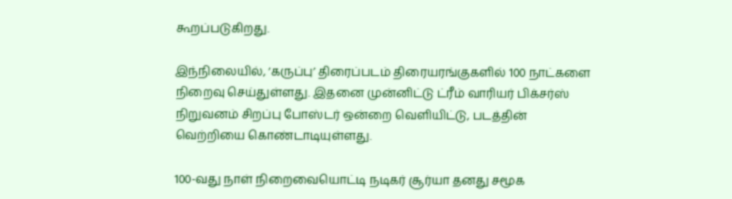கூறப்படுகிறது.

இந்நிலையில், ‘கருப்பு’ திரைப்படம் திரையரங்குகளில் 100 நாட்களை நிறைவு செய்துள்ளது. இதனை முன்னிட்டு ட்ரீம் வாரியர் பிக்சர்ஸ் நிறுவனம் சிறப்பு போஸ்டர் ஒன்றை வெளியிட்டு, படத்தின் வெற்றியை கொண்டாடியுள்ளது.

100-வது நாள் நிறைவையொட்டி நடிகர் சூர்யா தனது சமூக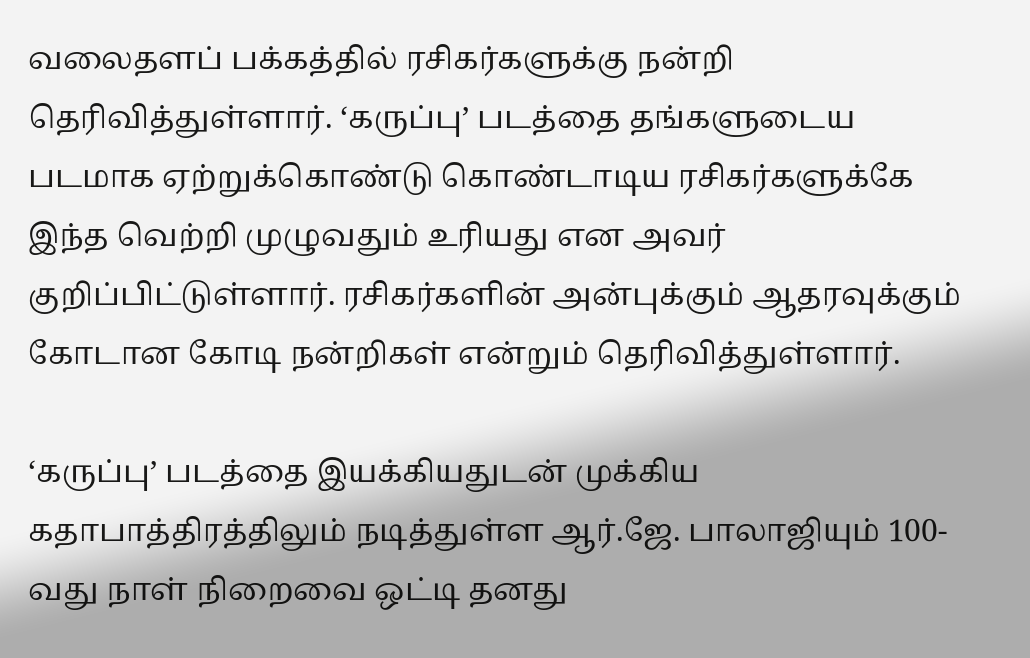வலைதளப் பக்கத்தில் ரசிகர்களுக்கு நன்றி தெரிவித்துள்ளார். ‘கருப்பு’ படத்தை தங்களுடைய படமாக ஏற்றுக்கொண்டு கொண்டாடிய ரசிகர்களுக்கே இந்த வெற்றி முழுவதும் உரியது என அவர் குறிப்பிட்டுள்ளார். ரசிகர்களின் அன்புக்கும் ஆதரவுக்கும் கோடான கோடி நன்றிகள் என்றும் தெரிவித்துள்ளார்.

‘கருப்பு’ படத்தை இயக்கியதுடன் முக்கிய கதாபாத்திரத்திலும் நடித்துள்ள ஆர்.ஜே. பாலாஜியும் 100-வது நாள் நிறைவை ஒட்டி தனது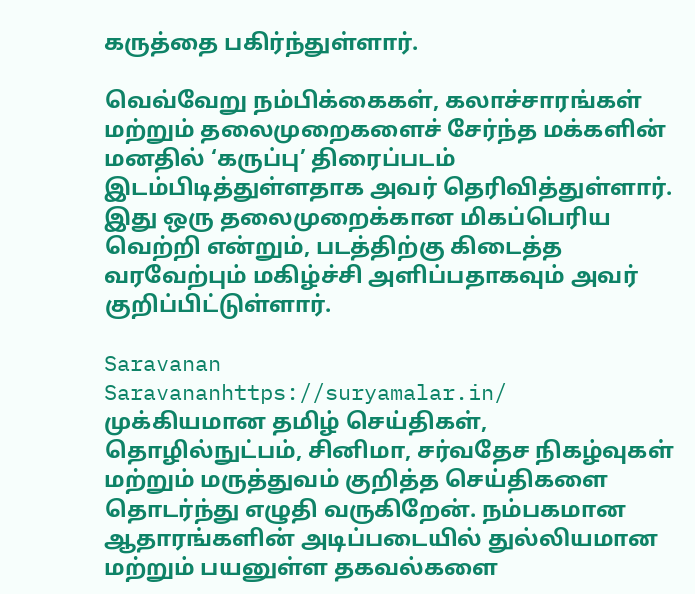கருத்தை பகிர்ந்துள்ளார்.

வெவ்வேறு நம்பிக்கைகள், கலாச்சாரங்கள் மற்றும் தலைமுறைகளைச் சேர்ந்த மக்களின் மனதில் ‘கருப்பு’ திரைப்படம் இடம்பிடித்துள்ளதாக அவர் தெரிவித்துள்ளார். இது ஒரு தலைமுறைக்கான மிகப்பெரிய வெற்றி என்றும், படத்திற்கு கிடைத்த வரவேற்பும் மகிழ்ச்சி அளிப்பதாகவும் அவர் குறிப்பிட்டுள்ளார்.

Saravanan
Saravananhttps://suryamalar.in/
முக்கியமான தமிழ் செய்திகள், தொழில்நுட்பம், சினிமா, சர்வதேச நிகழ்வுகள் மற்றும் மருத்துவம் குறித்த செய்திகளை தொடர்ந்து எழுதி வருகிறேன். நம்பகமான ஆதாரங்களின் அடிப்படையில் துல்லியமான மற்றும் பயனுள்ள தகவல்களை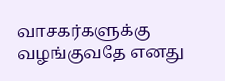வாசகர்களுக்கு வழங்குவதே எனது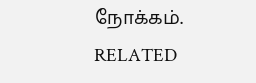நோக்கம்.
RELATED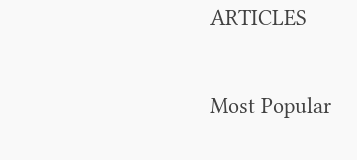ARTICLES

Most Popular